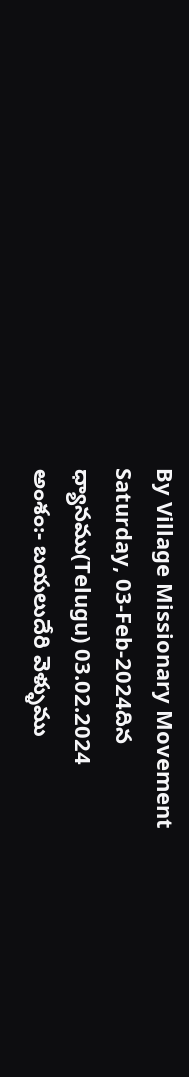By Village Missionary Movement
Saturday, 03-Feb-2024దిన ధ్యానము(Telugu) 03.02.2024
అంశం:- బయలుదేరి వెళ్ళుము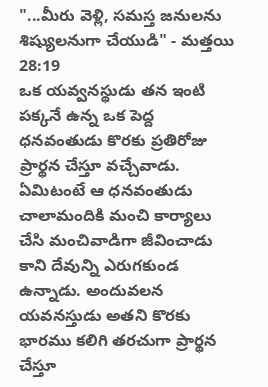"...మీరు వెళ్లి, సమస్త జనులను శిష్యులనుగా చేయుడి" - మత్తయి 28:19
ఒక యవ్వనస్థుడు తన ఇంటి పక్కనే ఉన్న ఒక పెద్ద ధనవంతుడు కొరకు ప్రతిరోజు ప్రార్థన చేస్తూ వచ్చేవాడు. ఏమిటంటే ఆ ధనవంతుడు చాలామందికి మంచి కార్యాలు చేసి మంచివాడిగా జీవించాడు కాని దేవున్ని ఎరుగకుండ ఉన్నాడు. అందువలన యవనస్తుడు అతని కొరకు భారము కలిగి తరచుగా ప్రార్థన చేస్తూ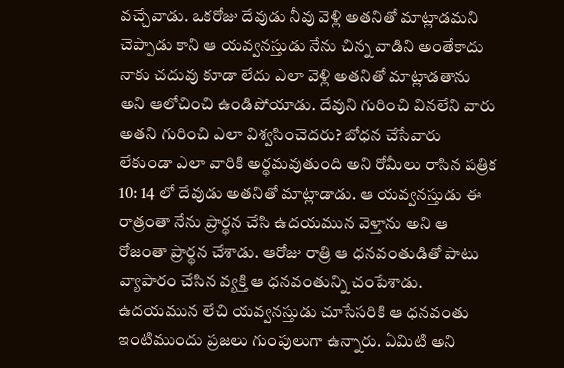వచ్చేవాడు. ఒకరోజు దేవుడు నీవు వెళ్లి అతనితో మాట్లాడమని చెప్పాడు కాని ఆ యవ్వనస్తుడు నేను చిన్న వాడిని అంతేకాదు నాకు చదువు కూడా లేదు ఎలా వెళ్లి అతనితో మాట్లాడతాను అని ఆలోచించి ఉండిపోయాడు. దేవుని గురించి వినలేని వారు అతని గురించి ఎలా విశ్వసించెదరు? బోధన చేసేవారు లేకుండా ఎలా వారికి అర్థమవుతుంది అని రోమీలు రాసిన పత్రిక 10: 14 లో దేవుడు అతనితో మాట్లాడాడు. ఆ యవ్వనస్తుడు ఈ రాత్రంతా నేను ప్రార్థన చేసి ఉదయమున వెళ్తాను అని ఆ రోజంతా ప్రార్థన చేశాడు. ఆరోజు రాత్రి ఆ ధనవంతుడితో పాటు వ్యాపారం చేసిన వ్యక్తి ఆ ధనవంతున్ని చంపేశాడు. ఉదయమున లేచి యవ్వనస్తుడు చూసేసరికి ఆ ధనవంతు ఇంటిముందు ప్రజలు గుంపులుగా ఉన్నారు. ఏమిటి అని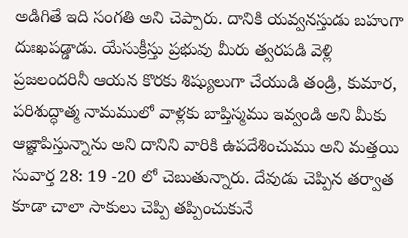అడిగితే ఇది సంగతి అని చెప్పారు. దానికి యవ్వనస్తుడు బహుగా దుఃఖపడ్డాడు. యేసుక్రీస్తు ప్రభువు మీరు త్వరపడి వెళ్లి ప్రజలందరినీ ఆయన కొరకు శిష్యులుగా చేయుడి తండ్రి, కుమార, పరిశుద్ధాత్మ నామములో వాళ్లకు బాప్తిస్మము ఇవ్వండి అని మీకు ఆజ్ఞాపిస్తున్నాను అని దానిని వారికి ఉపదేశించుము అని మత్తయి సువార్త 28: 19 -20 లో చెబుతున్నారు. దేవుడు చెప్పిన తర్వాత కూడా చాలా సాకులు చెప్పి తప్పించుకునే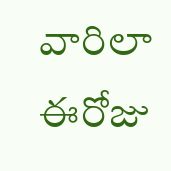వారిలా ఈరోజు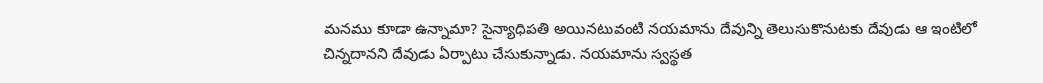మనము కూడా ఉన్నామా? సైన్యాధిపతి అయినటువంటి నయమాను దేవున్ని తెలుసుకొనుటకు దేవుడు ఆ ఇంటిలో చిన్నదానని దేవుడు ఏర్పాటు చేసుకున్నాడు. నయమాను స్వస్థత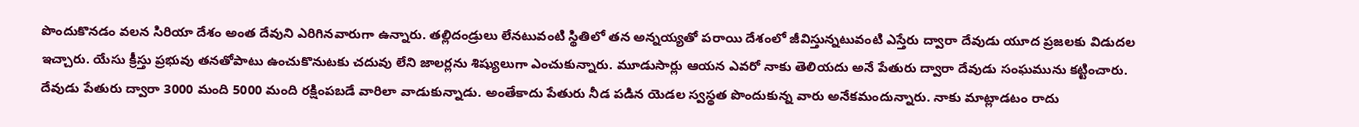పొందుకొనడం వలన సిరియా దేశం అంత దేవుని ఎరిగినవారుగా ఉన్నారు. తల్లిదండ్రులు లేనటువంటి స్థితిలో తన అన్నయ్యతో పరాయి దేశంలో జీవిస్తున్నటువంటి ఎస్తేరు ద్వారా దేవుడు యూద ప్రజలకు విడుదల ఇచ్చారు. యేసు క్రీస్తు ప్రభువు తనతోపాటు ఉంచుకొనుటకు చదువు లేని జాలర్లను శిష్యులుగా ఎంచుకున్నారు. మూడుసార్లు ఆయన ఎవరో నాకు తెలియదు అనే పేతురు ద్వారా దేవుడు సంఘమును కట్టించారు. దేవుడు పేతురు ద్వారా 3000 మంది 5000 మంది రక్షింపబడే వారిలా వాడుకున్నాడు. అంతేకాదు పేతురు నీడ పడిన యెడల స్వస్థత పొందుకున్న వారు అనేకమందున్నారు. నాకు మాట్లాడటం రాదు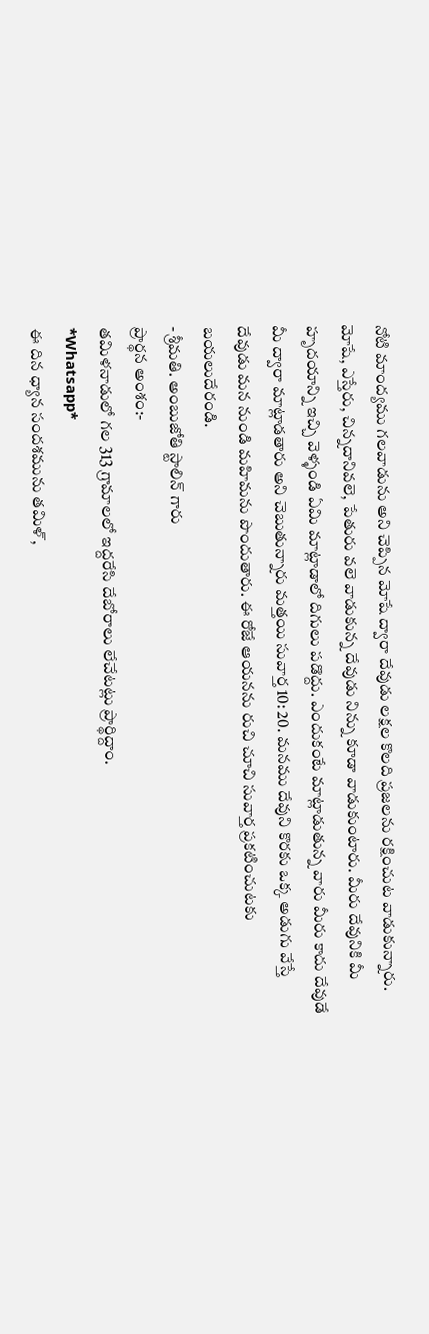నోటి మాంద్యము గలవాడును అని చెప్పిన మోషే ద్వారా దేవుడు లక్షల కొలది ప్రజలను రక్షించుట వాడుకున్నారు. మోషే, ఎస్తేరు, చిన్నదానివలె, పేతురు వలె వాడుకున్న దేవుడు నిన్ను కూడా వాడుకుంటారు. మీరు దేవునికి మీ హృదయాన్ని ఇచ్చి వెళ్ళండి ఏమి మాట్లాడాలో దిగులు పడొద్దు. ఎందుకంటే మాట్లాడుతున్న వారు మీరు కాదు దేవుడే మీ ద్వారా మాట్లాడతారు అని చెబుతున్నారు మత్తయి సువార్త 10: 20. మనము దేవుని కొరకు ఒక్క అడుగు వేస్తే దేవుడు మన నుండి మహిమను పొందుతారు. ఈ రోజే ఆయనను రుచి చూచి సువార్త ప్రకటించుటకు బయలుదేరండి.
- శ్రీమతి. అంబుజోతి స్టాలిన్ గారు
ప్రార్థన అంశం:-
తమిళనాడులో గల 313 గ్రామాలలో ఇద్దరేసి దేబోరాలు లేచేటట్లు ప్రార్థిద్దాం.
*Whatsapp*
ఈ దిన ధ్యాన సందశమును తమిళ్,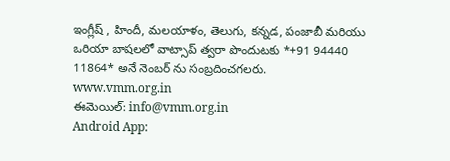ఇంగ్లీష్ , హిందీ, మలయాళం, తెలుగు, కన్నడ, పంజాబీ మరియు ఒరియా బాషలలో వాట్సాప్ త్వరా పొందుటకు *+91 94440 11864* అనే నెంబర్ ను సంబ్రదించగలరు.
www.vmm.org.in
ఈమెయిల్: info@vmm.org.in
Android App: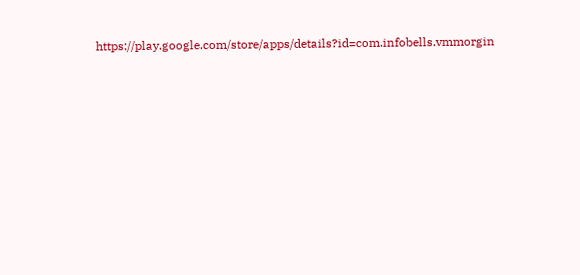https://play.google.com/store/apps/details?id=com.infobells.vmmorgin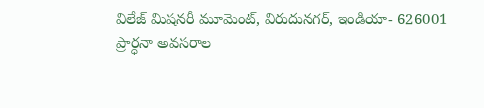విలేజ్ మిషనరీ మూమెంట్, విరుదునగర్, ఇండియా- 626001
ప్రార్ధనా అవసరాల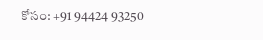కోసం: +91 94424 93250